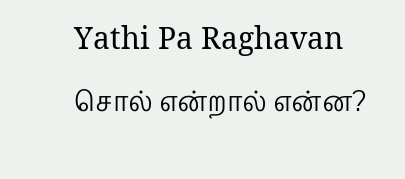Yathi Pa Raghavan
சொல் என்றால் என்ன?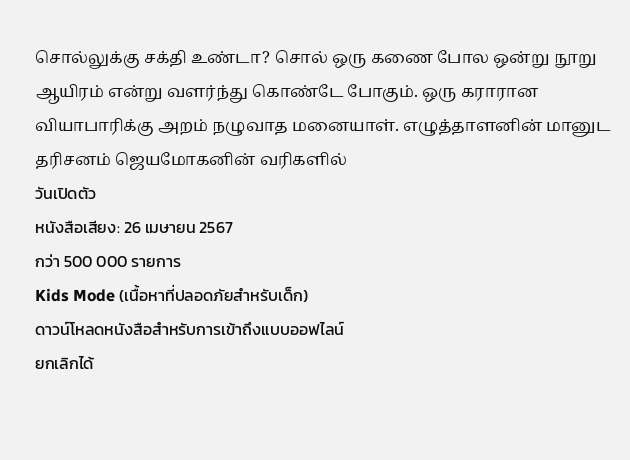சொல்லுக்கு சக்தி உண்டா? சொல் ஒரு கணை போல ஒன்று நூறு ஆயிரம் என்று வளர்ந்து கொண்டே போகும். ஒரு கராரான வியாபாரிக்கு அறம் நழுவாத மனையாள். எழுத்தாளனின் மானுட தரிசனம் ஜெயமோகனின் வரிகளில்
วันเปิดตัว
หนังสือเสียง: 26 เมษายน 2567
กว่า 500 000 รายการ
Kids Mode (เนื้อหาที่ปลอดภัยสำหรับเด็ก)
ดาวน์โหลดหนังสือสำหรับการเข้าถึงแบบออฟไลน์
ยกเลิกได้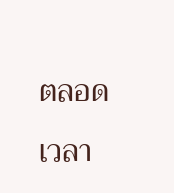ตลอดเวลา